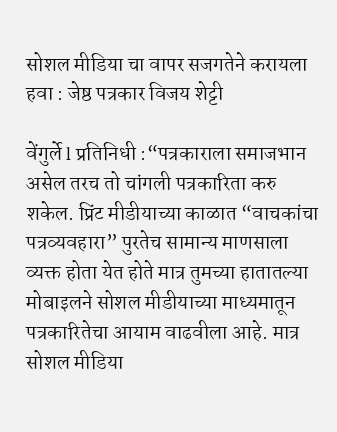सोशल मीडिया चा वापर सजगतेने करायला हवा : जेष्ठ पत्रकार विजय शेट्टी

वेंगुर्ले l प्रतिनिधी :“पत्रकाराला समाजभान असेल तरच तो चांगली पत्रकारिता करु शकेल. प्रिंट मीडीयाच्या काळात “वाचकांचा पत्रव्यवहारा” पुरतेच सामान्य माणसाला व्यक्त होता येत होते मात्र तुमच्या हातातल्या मोबाइलने सोशल मीडीयाच्या माध्यमातून पत्रकारितेचा आयाम वाढवीला आहे. मात्र सोशल मीडिया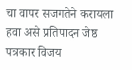चा वापर सजगतेने करायला हवा असे प्रतिपादन जेष्ठ पत्रकार विजय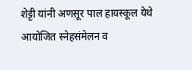शेट्टी यांनी अणसूर पाल हायस्कूल येथे आयोजित स्नेहसंमेलन व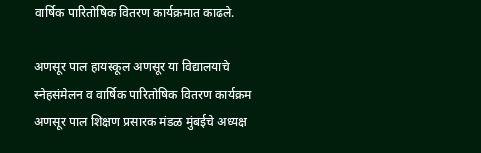वार्षिक पारितोषिक वितरण कार्यक्रमात काढले.

अणसूर पाल हायस्कूल अणसूर या विद्यालयाचे स्नेहसंमेलन व वार्षिक पारितोषिक वितरण कार्यक्रम अणसूर पाल शिक्षण प्रसारक मंडळ मुंबईचे अध्यक्ष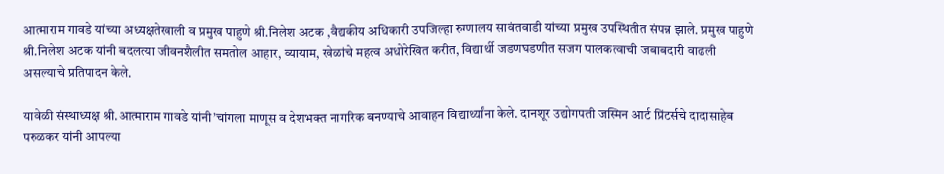आत्माराम गावडे यांच्या अध्यक्षतेखाली व प्रमुख पाहुणे श्री.निलेश अटक ,वैद्यकीय अधिकारी उपजिल्हा रुग्णालय सावंतवाडी यांच्या प्रमुख उपस्थितीत संपन्न झाले. प्रमुख पाहुणे श्री.निलेश अटक यांनी बदलत्या जीवनशैलीत समतोल आहार, व्यायाम, खेळांचे महत्व अधोरेखित करीत, विद्यार्थी जडणघडणीत सजग पालकत्वाची जबाबदारी वाढली असल्याचे प्रतिपादन केले.

यावेळी संस्थाध्यक्ष श्री.आत्माराम गावडे यांनी’चांगला माणूस व देशभक्त नागरिक बनण्याचे आवाहन विद्यार्थ्यांना केले. दानशूर उद्योगपती जस्मिन आर्ट प्रिंटर्सचे दादासाहेब परुळकर यांनी आपल्या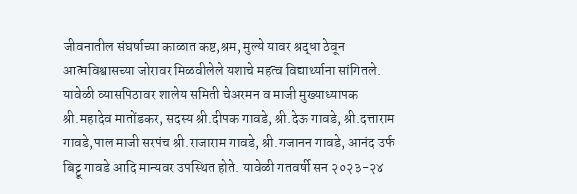जीवनातील संघर्षाच्या काळात कष्ट,श्रम, मुल्ये यावर श्रद्धा ठेवून आत्मविश्वासच्या जोरावर मिळवीलेले यशाचे महत्व विद्यार्थ्याना सांगितले. यावेळी व्यासपिठावर शालेय समिती चेअरमन व माजी मुख्याध्यापक श्री.महादेव मातोंडकर, सदस्य श्री.दीपक गावडे, श्री.देऊ गावडे, श्री.दत्ताराम गावडे,पाल माजी सरपंच श्री.राजाराम गावडे, श्री.गजानन गावडे, आनंद उर्फ बिट्टू गावडे आदि मान्यवर उपस्थित होते. यावेळी गतवर्षी सन २०२३-२४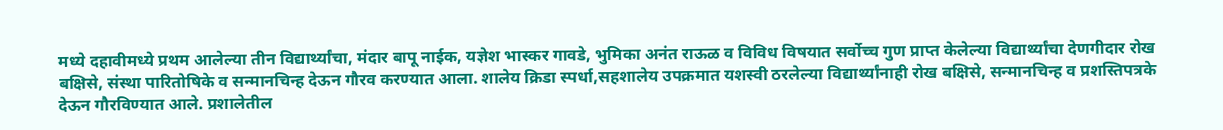मध्ये दहावीमध्ये प्रथम आलेल्या तीन विद्यार्थ्यांचा, मंदार बापू नाईक, यज्ञेश भास्कर गावडे, भुमिका अनंत राऊळ व विविध विषयात सर्वोच्च गुण प्राप्त केलेल्या विद्यार्थ्यांचा देणगीदार रोख बक्षिसे, संस्था पारितोषिके व सन्मानचिन्ह देऊन गौरव करण्यात आला. शालेय क्रिडा स्पर्धा,सहशालेय उपक्रमात यशस्वी ठरलेल्या विद्यार्थ्यांनाही रोख बक्षिसे, सन्मानचिन्ह व प्रशस्तिपत्रके देऊन गौरविण्यात आले. प्रशालेतील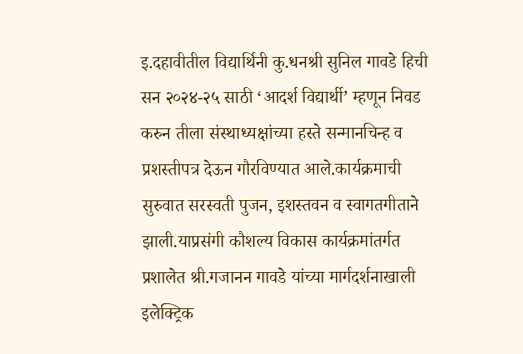इ.दहावीतील विद्यार्थिनी कु.धनश्री सुनिल गावडे हिची सन २०२४-२५ साठी ‘आदर्श विद्यार्थी’ म्हणून निवड करुन तीला संस्थाध्यक्षांच्या हस्ते सन्मानचिन्ह व प्रशस्तीपत्र देऊन गौरविण्यात आले.कार्यक्रमाची सुरुवात सरस्वती पुजन, इशस्तवन व स्वागतगीताने झाली.याप्रसंगी कौशल्य विकास कार्यक्रमांतर्गत प्रशालेत श्री.गजानन गावडे यांच्या मार्गदर्शनाखाली इलेक्ट्रिक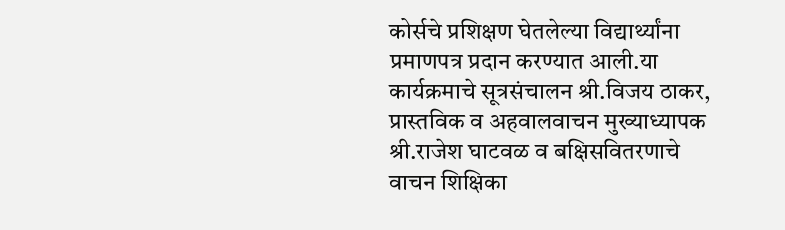कोर्सचे प्रशिक्षण घेतलेल्या विद्यार्थ्यांना प्रमाणपत्र प्रदान करण्यात आली.या कार्यक्रमाचे सूत्रसंचालन श्री.विजय ठाकर, प्रास्तविक व अहवालवाचन मुख्याध्यापक श्री.राजेश घाटवळ व बक्षिसवितरणाचे वाचन शिक्षिका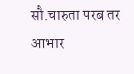सौ.चारुता परब तर आभार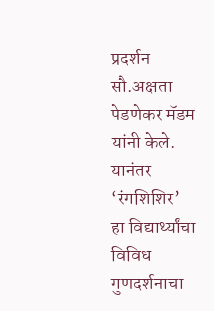प्रदर्शन सौ.अक्षता पेडणेकर मॅडम यांनी केले. यानंतर ‘रंगशिशिर’ हा विद्यार्थ्यांचा विविध गुणदर्शनाचा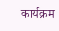कार्यक्रम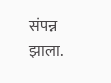संपन्न झाला.